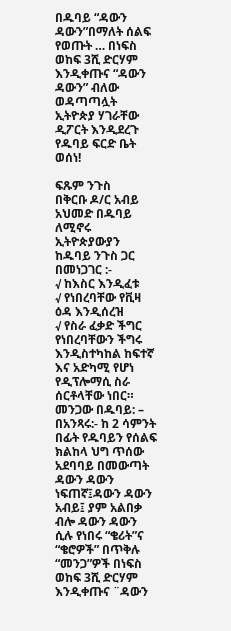በዱባይ “ዳውን ዳውን”በማለት ሰልፍ የወጡት … በነፍስ ወከፍ 3ሺ ድርሃም እንዲቀጡና “ዳውን ዳውን” ብለው ወዳጣጣሏት ኢትዮጵያ ሃገራቸው ዲፖርት እንዲደረጉ የዱባይ ፍርድ ቤት ወሰነ!

ፍጹም ንጉስ
በቅርቡ ዶ/ር አብይ አህመድ በዱባይ ለሚኖሩ ኢትዮጵያውያን ከዱባይ ንጉስ ጋር በመነጋገር :-
√ ከእስር እንዲፈቱ
√ የነበረባቸው የቪዛ ዕዳ እንዲሰረዝ
√ የስራ ፈቃድ ችግር የነበረባቸውን ችግሩ እንዲስተካከል ከፍተኛ እና አድካሚ የሆነ የዲፕሎማሲ ስራ ሰርቶላቸው ነበር።
መንጋው በዱባይ: –
በአንጻሩ:- ከ 2 ሳምንት በፊት የዱባይን የሰልፍ ክልከላ ህግ ጥሰው አደባባይ በመውጣት ዳውን ዳውን ነፍጠኛ፤ዳውን ዳውን አብይ፤ ያም አልበቃ ብሎ ዳውን ዳውን ሲሉ የነበሩ “ቄሪት”ና “ቄሮዎች” በጥቅሉ “መንጋ”ዎች በነፍስ ወከፍ 3ሺ ድርሃም እንዲቀጡና ¨ዳውን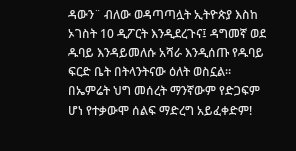ዳውን¨ ብለው ወዳጣጣሏት ኢትዮጵያ እስከ ኦገስት 10 ዲፖርት እንዲደረጉና፤ ዳግመኛ ወደ ዱባይ እንዳይመለሱ አሻራ እንዲሰጡ የዱባይ ፍርድ ቤት በትላንትናው ዕለት ወስኗል።
በኤምሬት ህግ መሰረት ማንኛውም የድጋፍም ሆነ የተቃውሞ ሰልፍ ማድረግ አይፈቀድም!